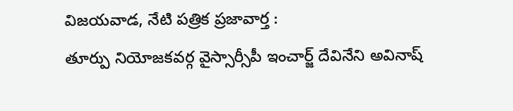విజయవాడ, నేటి పత్రిక ప్రజావార్త :
తూర్పు నియోజకవర్గ వైస్సార్సీపీ ఇంచార్జ్ దేవినేని అవినాష్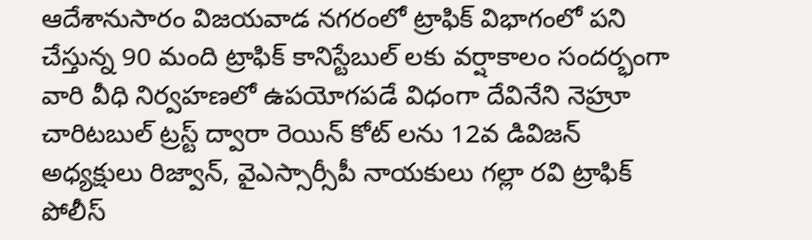ఆదేశానుసారం విజయవాడ నగరంలో ట్రాఫిక్ విభాగంలో పని చేస్తున్న 90 మంది ట్రాఫిక్ కానిస్టేబుల్ లకు వర్షాకాలం సందర్భంగా వారి వీధి నిర్వహణలో ఉపయోగపడే విధంగా దేవినేని నెహ్రూ చారిటబుల్ ట్రస్ట్ ద్వారా రెయిన్ కోట్ లను 12వ డివిజన్ అధ్యక్షులు రిజ్వాన్, వైఎస్సార్సీపీ నాయకులు గల్లా రవి ట్రాఫిక్ పోలీస్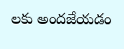లకు అందజేయడం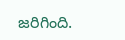జరిగింది.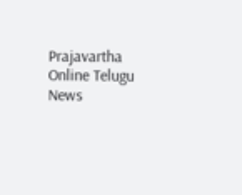Prajavartha Online Telugu News